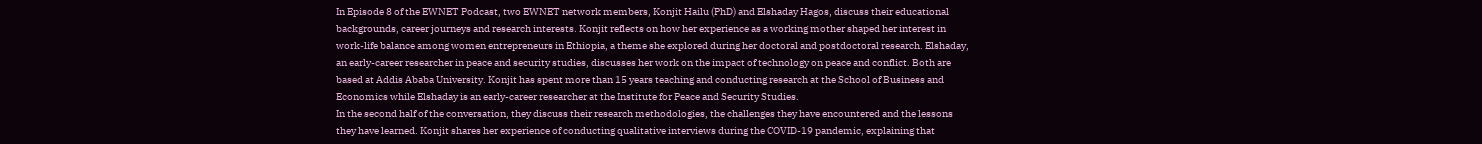In Episode 8 of the EWNET Podcast, two EWNET network members, Konjit Hailu (PhD) and Elshaday Hagos, discuss their educational backgrounds, career journeys and research interests. Konjit reflects on how her experience as a working mother shaped her interest in work-life balance among women entrepreneurs in Ethiopia, a theme she explored during her doctoral and postdoctoral research. Elshaday, an early-career researcher in peace and security studies, discusses her work on the impact of technology on peace and conflict. Both are based at Addis Ababa University. Konjit has spent more than 15 years teaching and conducting research at the School of Business and Economics while Elshaday is an early-career researcher at the Institute for Peace and Security Studies.
In the second half of the conversation, they discuss their research methodologies, the challenges they have encountered and the lessons they have learned. Konjit shares her experience of conducting qualitative interviews during the COVID-19 pandemic, explaining that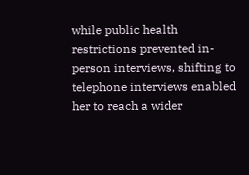while public health restrictions prevented in-person interviews, shifting to telephone interviews enabled her to reach a wider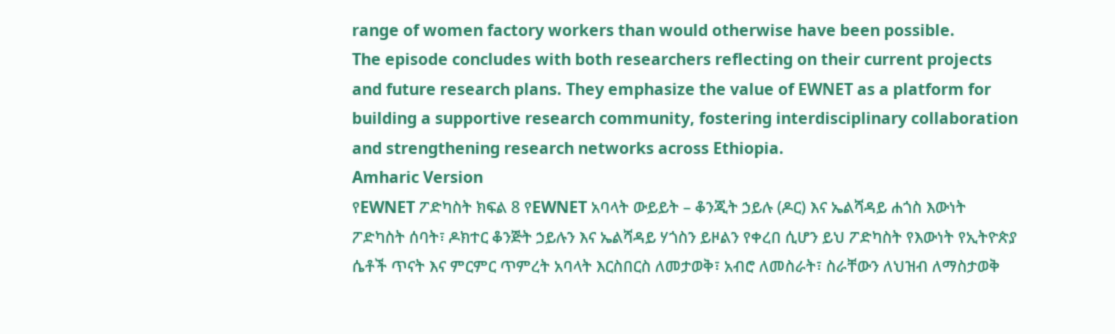range of women factory workers than would otherwise have been possible.
The episode concludes with both researchers reflecting on their current projects and future research plans. They emphasize the value of EWNET as a platform for building a supportive research community, fostering interdisciplinary collaboration and strengthening research networks across Ethiopia.
Amharic Version
የEWNET ፖድካስት ክፍል 8 የEWNET አባላት ውይይት – ቆንጂት ኃይሉ (ዶር) እና ኤልሻዳይ ሐጎስ እውነት ፖድካስት ሰባት፣ ዶክተር ቆንጅት ኃይሉን እና ኤልሻዳይ ሃጎስን ይዞልን የቀረበ ሲሆን ይህ ፖድካስት የእውነት የኢትዮጵያ ሴቶች ጥናት እና ምርምር ጥምረት አባላት እርስበርስ ለመታወቅ፣ አብሮ ለመስራት፣ ስራቸውን ለህዝብ ለማስታወቅ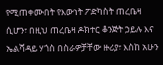የሚጠቀሙበት የእውነት ፖድካስት ጠረቤዛ ሲሆን፣ በዚህ ጠረቤዛ ዶክተር ቆንጅት ኃይሉ እና ኤልሻዳይ ሃጎስ በስራዎቻቸው ዙሪያ፣ እስከ አሁን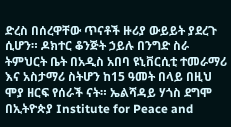ድረስ በሰረዋቸው ጥናቶች ዙሪያ ውይይት ያደረጉ ሲሆን። ዶክተር ቆንጅት ኃይሉ በንግድ ስራ ትምህርት ቤት በአዲስ አበባ ዩኒቨርሲቲ ተመራማሪ እና አስታማሪ ስትሆን ከ15 ዓመት በላይ በዚህ ሞያ ዘርፍ የሰራች ናት። ኤልሻዳይ ሃጎስ ደግሞ በኢትዮጵያ Institute for Peace and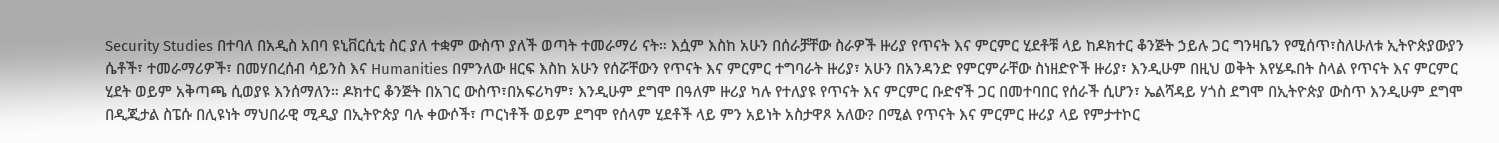Security Studies በተባለ በአዲስ አበባ ዩኒቨርሲቲ ስር ያለ ተቋም ውስጥ ያለች ወጣት ተመራማሪ ናት። እሷም እስከ አሁን በሰራቻቸው ስራዎች ዙሪያ የጥናት እና ምርምር ሂደቶቹ ላይ ከዶክተር ቆንጅት ኃይሉ ጋር ግንዛቤን የሚሰጥ፣ስለሁለቱ ኢትዮጵያውያን ሴቶች፣ ተመራማሪዎች፣ በመሃበረሰብ ሳይንስ እና Humanities በምንለው ዘርፍ እስከ አሁን የሰሯቸውን የጥናት እና ምርምር ተግባራት ዙሪያ፣ አሁን በአንዳንድ የምርምራቸው ስነዘድዮች ዙሪያ፣ እንዲሁም በዚህ ወቅት እየሄዱበት ስላል የጥናት እና ምርምር ሂደት ወይም አቅጣጫ ሲወያዩ እንሰማለን። ዶክተር ቆንጅት በአገር ውስጥ፣በአፍሪካም፣ እንዲሁም ደግሞ በዓለም ዙሪያ ካሉ የተለያዩ የጥናት እና ምርምር ቡድኖች ጋር በመተባበር የሰራች ሲሆን፣ ኤልሻዳይ ሃጎስ ደግሞ በኢትዮጵያ ውስጥ እንዲሁም ደግሞ በዲጂታል ስፔሱ በሊዩነት ማህበራዊ ሚዲያ በኢትዮጵያ ባሉ ቀውሶች፣ ጦርነቶች ወይም ደግሞ የሰላም ሂደቶች ላይ ምን አይነት አስታዋጾ አለው? በሚል የጥናት እና ምርምር ዙሪያ ላይ የምታተኮር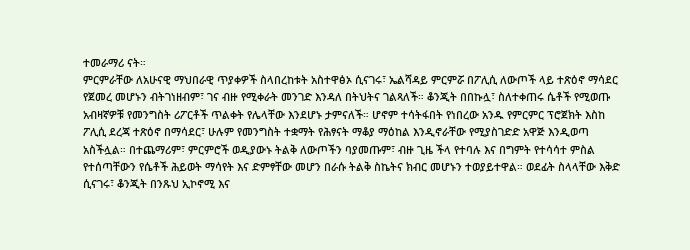ተመራማሪ ናት።
ምርምራቸው ለአሁናዊ ማህበራዊ ጥያቀዎች ስላበረከቱት አስተዋፅኦ ሲናገሩ፣ ኤልሻዳይ ምርምሯ በፖሊሲ ለውጦች ላይ ተጽዕኖ ማሳደር የጀመረ መሆኑን ብትገነዘብም፣ ገና ብዙ የሚቀራት መንገድ እንዳለ በትህትና ገልጻለች። ቆንጂት በበኩሏ፣ ስለተቀጠሩ ሴቶች የሚወጡ አብዛኛዎቹ የመንግስት ሪፖርቶች ጥልቀት የሌላቸው እንደሆኑ ታምናለች። ሆኖም ተሳትፋበት የነበረው አንዱ የምርምር ፕሮጀክት እስከ ፖሊሲ ደረጃ ተጽዕኖ በማሳደር፣ ሁሉም የመንግስት ተቋማት የሕፃናት ማቆያ ማዕከል እንዲኖራቸው የሚያስገድድ አዋጅ እንዲወጣ አስችሏል። በተጨማሪም፣ ምርምሮች ወዲያውኑ ትልቅ ለውጦችን ባያመጡም፣ ብዙ ጊዜ ችላ የተባሉ እና በግምት የተሳሳተ ምስል የተሰጣቸውን የሴቶች ሕይወት ማሳየት እና ድምፃቸው መሆን በራሱ ትልቅ ስኬትና ክብር መሆኑን ተወያይተዋል። ወደፊት ስላላቸው እቅድ ሲናገሩ፣ ቆንጂት በንጹህ ኢኮኖሚ እና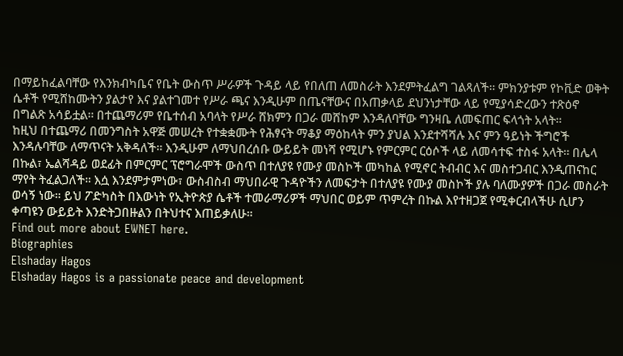በማይከፈልባቸው የእንክብካቤና የቤት ውስጥ ሥራዎች ጉዳይ ላይ የበለጠ ለመስራት እንደምትፈልግ ገልጻለች። ምክንያቱም የኮቪድ ወቅት ሴቶች የሚሸከሙትን ያልታየ እና ያልተገመተ የሥራ ጫና እንዲሁም በጤናቸውና በአጠቃላይ ደህንነታቸው ላይ የሚያሳድረውን ተጽዕኖ በግልጽ አሳይቷል። በተጨማሪም የቤተሰብ አባላት የሥራ ሸክምን በጋራ መሸከም እንዳለባቸው ግንዛቤ ለመፍጠር ፍላጎት አላት።
ከዚህ በተጨማሪ በመንግስት አዋጅ መሠረት የተቋቋሙት የሕፃናት ማቆያ ማዕከላት ምን ያህል እንደተሻሻሉ እና ምን ዓይነት ችግሮች እንዳሉባቸው ለማጥናት አቅዳለች። እንዲሁም ለማህበረሰቡ ውይይት መነሻ የሚሆኑ የምርምር ርዕሶች ላይ ለመሳተፍ ተስፋ አላት። በሌላ በኩል፣ ኤልሻዳይ ወደፊት በምርምር ፕሮግራሞች ውስጥ በተለያዩ የሙያ መስኮች መካከል የሚኖር ትብብር እና መስተጋብር እንዲጠናከር ማየት ትፈልጋለች። እሷ እንደምታምነው፣ ውስብስብ ማህበራዊ ጉዳዮችን ለመፍታት በተለያዩ የሙያ መስኮች ያሉ ባለሙያዎች በጋራ መስራት ወሳኝ ነው። ይህ ፖድካስት በእውነት የኢትዮጵያ ሴቶች ተመራማሪዎች ማህበር ወይም ጥምረት በኩል እየተዘጋጀ የሚቀርብላችሁ ሲሆን ቀጣዩን ውይይት እንድትጋበዙልን በትህተና እጠይቃለሁ።
Find out more about EWNET here.
Biographies
Elshaday Hagos
Elshaday Hagos is a passionate peace and development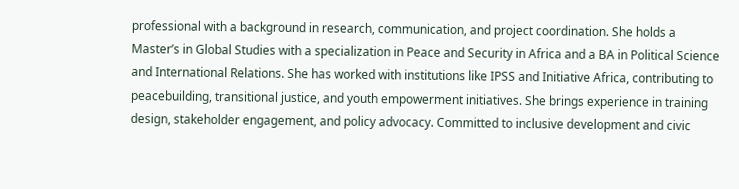professional with a background in research, communication, and project coordination. She holds a Master’s in Global Studies with a specialization in Peace and Security in Africa and a BA in Political Science and International Relations. She has worked with institutions like IPSS and Initiative Africa, contributing to peacebuilding, transitional justice, and youth empowerment initiatives. She brings experience in training design, stakeholder engagement, and policy advocacy. Committed to inclusive development and civic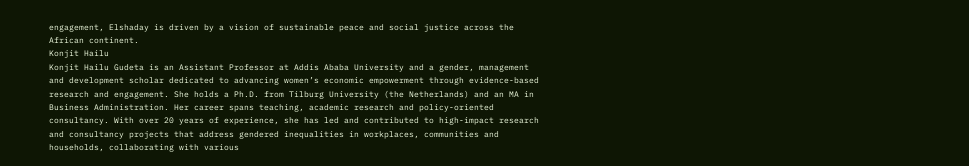engagement, Elshaday is driven by a vision of sustainable peace and social justice across the African continent.
Konjit Hailu
Konjit Hailu Gudeta is an Assistant Professor at Addis Ababa University and a gender, management and development scholar dedicated to advancing women’s economic empowerment through evidence-based research and engagement. She holds a Ph.D. from Tilburg University (the Netherlands) and an MA in Business Administration. Her career spans teaching, academic research and policy-oriented consultancy. With over 20 years of experience, she has led and contributed to high-impact research and consultancy projects that address gendered inequalities in workplaces, communities and households, collaborating with various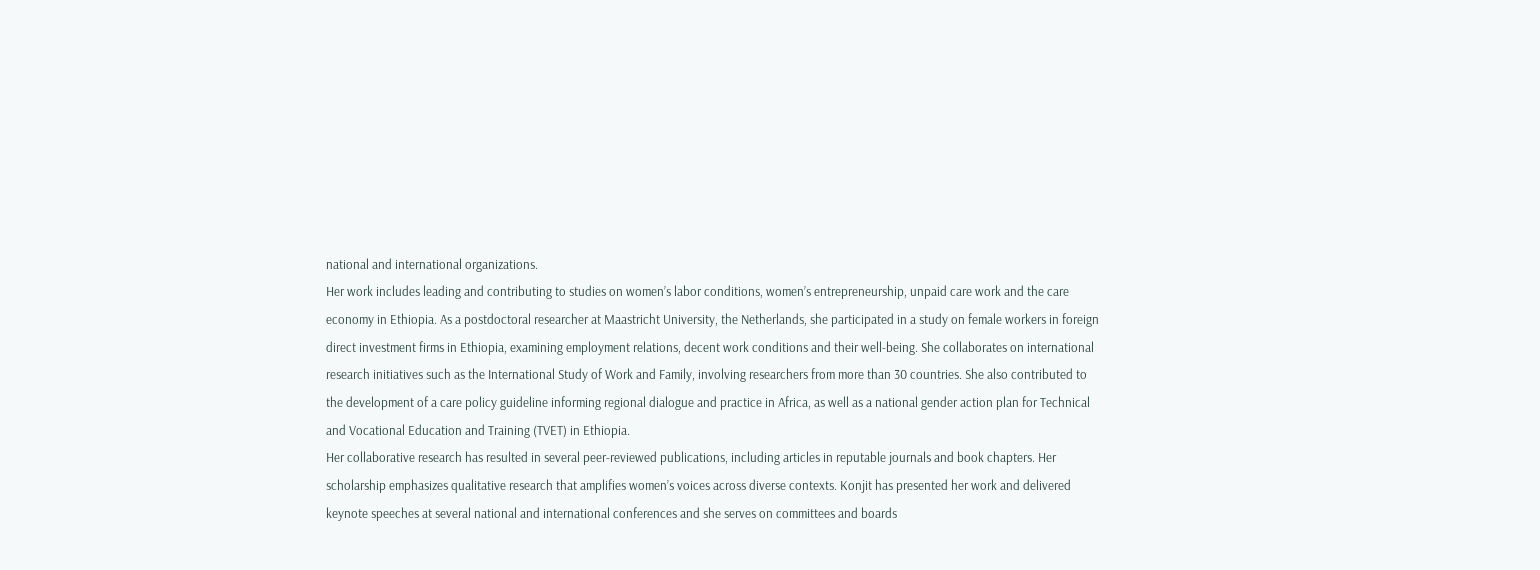national and international organizations.
Her work includes leading and contributing to studies on women’s labor conditions, women’s entrepreneurship, unpaid care work and the care economy in Ethiopia. As a postdoctoral researcher at Maastricht University, the Netherlands, she participated in a study on female workers in foreign direct investment firms in Ethiopia, examining employment relations, decent work conditions and their well-being. She collaborates on international research initiatives such as the International Study of Work and Family, involving researchers from more than 30 countries. She also contributed to the development of a care policy guideline informing regional dialogue and practice in Africa, as well as a national gender action plan for Technical and Vocational Education and Training (TVET) in Ethiopia.
Her collaborative research has resulted in several peer-reviewed publications, including articles in reputable journals and book chapters. Her scholarship emphasizes qualitative research that amplifies women’s voices across diverse contexts. Konjit has presented her work and delivered keynote speeches at several national and international conferences and she serves on committees and boards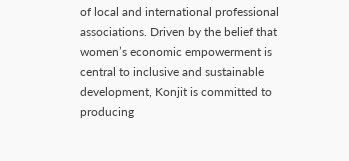of local and international professional associations. Driven by the belief that women’s economic empowerment is central to inclusive and sustainable development, Konjit is committed to producing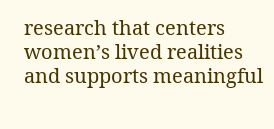research that centers women’s lived realities and supports meaningful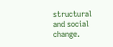structural and social change.